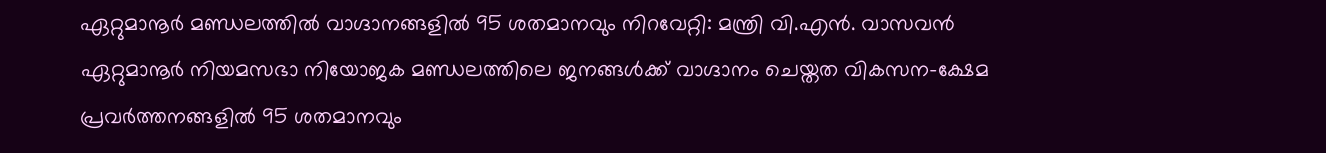ഏറ്റുമാനൂർ മണ്ഡലത്തിൽ വാഗ്ദാനങ്ങളിൽ 95 ശതമാനവും നിറവേറ്റി: മന്ത്രി വി.എൻ. വാസവൻ
ഏറ്റുമാനൂർ നിയമസഭാ നിയോജക മണ്ഡലത്തിലെ ജനങ്ങൾക്ക് വാഗ്ദാനം ചെയ്തത വികസന-ക്ഷേമ പ്രവർത്തനങ്ങളിൽ 95 ശതമാനവും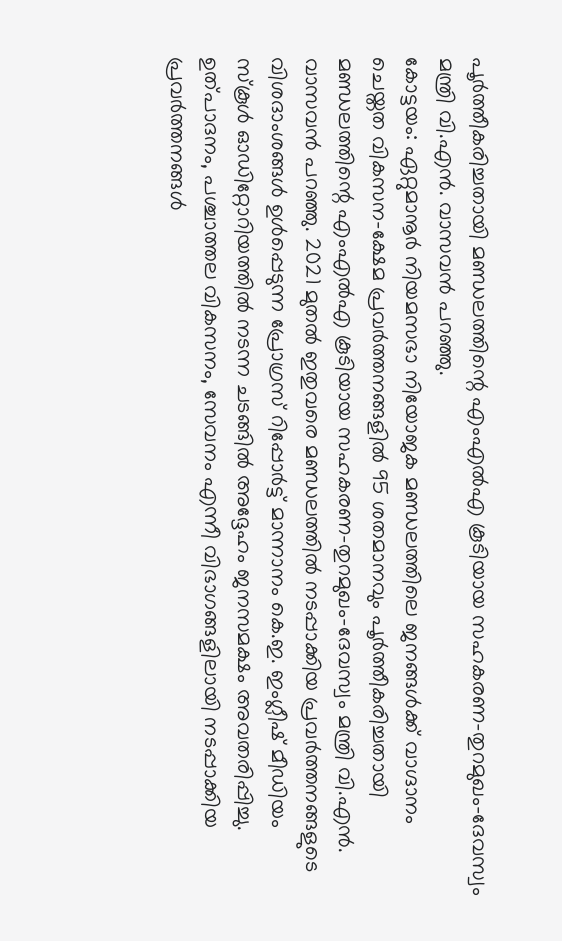പൂർത്തീകരിച്ചതായി മണ്ഡലത്തിന്റെ എംഎൽഎ കൂടിയായ സഹകരണ-തുറമുഖം-ദേവസ്വം മന്ത്രി വി.എൻ. വാസവൻ പറഞ്ഞു.
കോട്ടയം: ഏറ്റുമാനൂർ നിയമസഭാ നിയോജക മണ്ഡലത്തിലെ ജനങ്ങൾക്ക് വാഗ്ദാനം ചെയ്തത വികസന-ക്ഷേമ പ്രവർത്തനങ്ങളിൽ 95 ശതമാനവും പൂർത്തീകരിച്ചതായി മണ്ഡലത്തിന്റെ എംഎൽഎ കൂടിയായ സഹകരണ-തുറമുഖം-ദേവസ്വം മന്ത്രി വി.എൻ. വാസവൻ പറഞ്ഞു. 2021 മുതൽ ഇതുവരെ മണ്ഡലത്തിൽ നടപ്പാക്കിയ പ്രവർത്തനങ്ങളുടെ വിശദാംശങ്ങൾ ഉൾപ്പെടുന്ന പ്രോഗ്രസ് റിപ്പോർട്ട് മാന്നാനം കെ.ഇ. ഇംഗ്ലീഷ് മീഡിയം സ്കൂൾ ഓഡിറ്റോറിയത്തിൽ നടന്ന ചടങ്ങിൽ അദ്ദേഹം ജനസമക്ഷം അവതരിപ്പിച്ചു.
ഉത്പാദനം, പശ്ചാത്തല വികസനം, സേവനം എന്നീ വിഭാഗങ്ങളിലായി നടപ്പാക്കിയ പ്രവർത്തനങ്ങൾ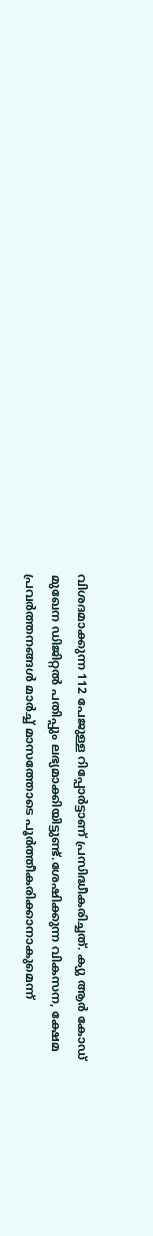വിശദമാക്കുന്ന 112 പേജുള്ള റിപ്പോർട്ടാണ് പ്രസിദ്ധീകരിച്ചത്. ക്യു ആർ കോഡ് മുഖേന ഡിജിറ്റൽ പതിപ്പും ലഭ്യമാക്കിയിട്ടുണ്ട്.ശേഷിക്കുന്ന വികസന, ക്ഷേമ പ്രവർത്തനങ്ങൾ മാർച്ച് മാസത്തോടെ പൂർത്തീകരിക്കാനാകുമെന്ന്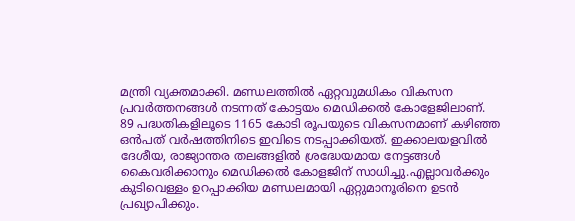മന്ത്രി വ്യക്തമാക്കി. മണ്ഡലത്തിൽ ഏറ്റവുമധികം വികസന പ്രവർത്തനങ്ങൾ നടന്നത് കോട്ടയം മെഡിക്കൽ കോളേജിലാണ്.
89 പദ്ധതികളിലൂടെ 1165 കോടി രൂപയുടെ വികസനമാണ് കഴിഞ്ഞ ഒൻപത് വർഷത്തിനിടെ ഇവിടെ നടപ്പാക്കിയത്. ഇക്കാലയളവിൽ ദേശീയ, രാജ്യാന്തര തലങ്ങളിൽ ശ്രദ്ധേയമായ നേട്ടങ്ങൾ കൈവരിക്കാനും മെഡിക്കൽ കോളജിന് സാധിച്ചു.എല്ലാവർക്കും കുടിവെള്ളം ഉറപ്പാക്കിയ മണ്ഡലമായി ഏറ്റുമാനൂരിനെ ഉടൻ പ്രഖ്യാപിക്കും.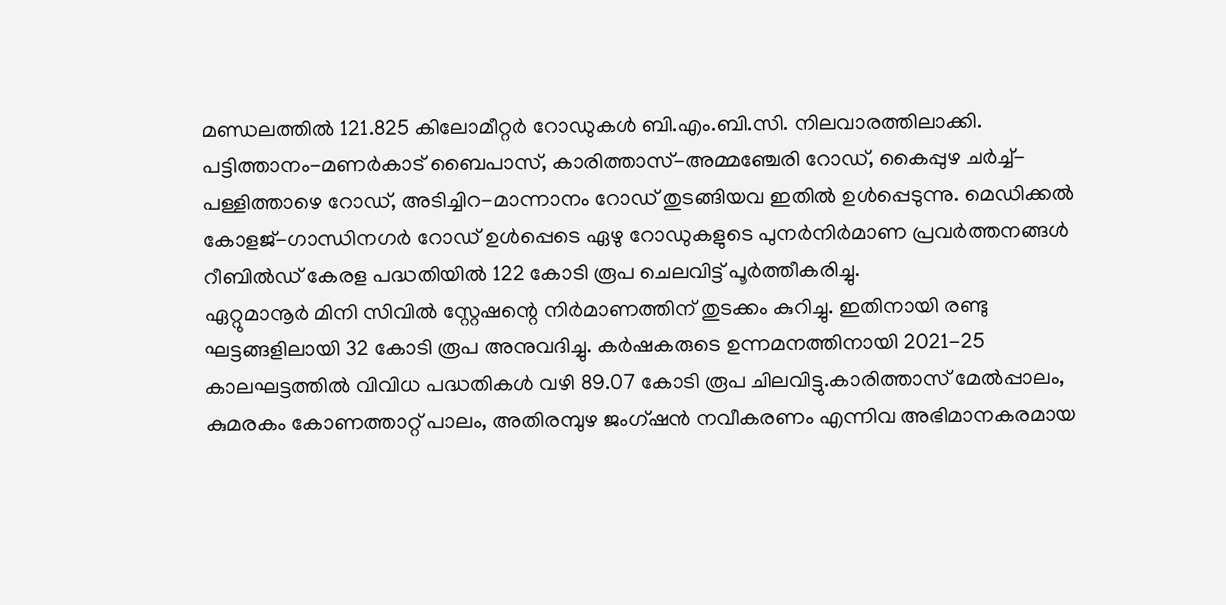മണ്ഡലത്തിൽ 121.825 കിലോമീറ്റർ റോഡുകൾ ബി.എം.ബി.സി. നിലവാരത്തിലാക്കി. പട്ടിത്താനം-മണർകാട് ബൈപാസ്, കാരിത്താസ്-അമ്മഞ്ചേരി റോഡ്, കൈപ്പുഴ ചർച്ച്-പള്ളിത്താഴെ റോഡ്, അടിച്ചിറ-മാന്നാനം റോഡ് തുടങ്ങിയവ ഇതിൽ ഉൾപ്പെടുന്നു. മെഡിക്കൽ കോളജ്-ഗാന്ധിനഗർ റോഡ് ഉൾപ്പെടെ ഏഴു റോഡുകളുടെ പുനർനിർമാണ പ്രവർത്തനങ്ങൾ റീബിൽഡ് കേരള പദ്ധതിയിൽ 122 കോടി രൂപ ചെലവിട്ട് പൂർത്തീകരിച്ചു.
ഏറ്റുമാനൂർ മിനി സിവിൽ സ്റ്റേഷന്റെ നിർമാണത്തിന് തുടക്കം കുറിച്ചു. ഇതിനായി രണ്ടു ഘട്ടങ്ങളിലായി 32 കോടി രൂപ അനുവദിച്ചു. കർഷകരുടെ ഉന്നമനത്തിനായി 2021-25 കാലഘട്ടത്തിൽ വിവിധ പദ്ധതികൾ വഴി 89.07 കോടി രൂപ ചിലവിട്ടു.കാരിത്താസ് മേൽപ്പാലം, കുമരകം കോണത്താറ്റ് പാലം, അതിരമ്പുഴ ജംഗ്ഷൻ നവീകരണം എന്നിവ അഭിമാനകരമായ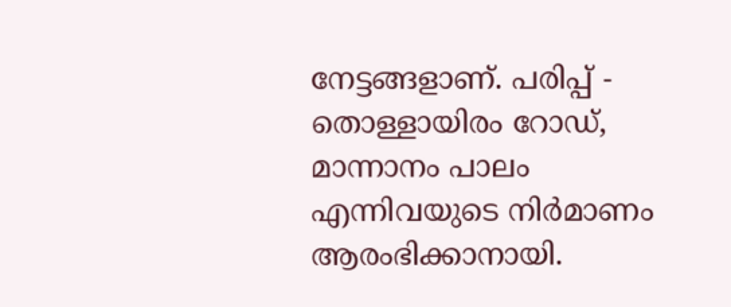നേട്ടങ്ങളാണ്. പരിപ്പ് - തൊള്ളായിരം റോഡ്, മാന്നാനം പാലം എന്നിവയുടെ നിർമാണം ആരംഭിക്കാനായി.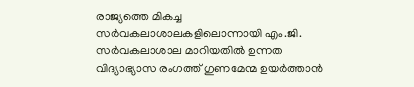രാജ്യത്തെ മികച്ച സർവകലാശാലകളിലൊന്നായി എം.ജി. സർവകലാശാല മാറിയതിൽ ഉന്നത വിദ്യാഭ്യാസ രംഗത്ത് ഗുണമേന്മ ഉയർത്താൻ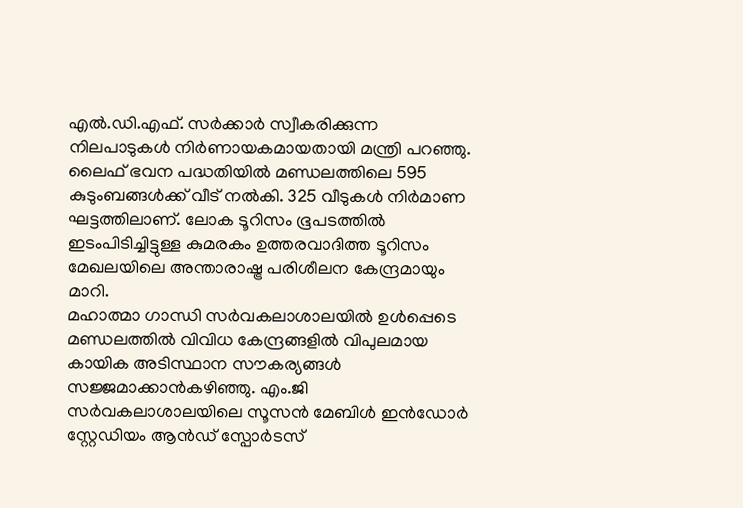എൽ.ഡി.എഫ്. സർക്കാർ സ്വീകരിക്കുന്ന നിലപാടുകൾ നിർണായകമായതായി മന്ത്രി പറഞ്ഞു.
ലൈഫ് ഭവന പദ്ധതിയിൽ മണ്ഡലത്തിലെ 595 കുടുംബങ്ങൾക്ക് വീട് നൽകി. 325 വീടുകൾ നിർമാണ ഘട്ടത്തിലാണ്. ലോക ടൂറിസം ഭൂപടത്തിൽ ഇടംപിടിച്ചിട്ടുള്ള കുമരകം ഉത്തരവാദിത്ത ടൂറിസം മേഖലയിലെ അന്താരാഷ്ട്ര പരിശീലന കേന്ദ്രമായും മാറി.
മഹാത്മാ ഗാന്ധി സർവകലാശാലയിൽ ഉൾപ്പെടെ മണ്ഡലത്തിൽ വിവിധ കേന്ദ്രങ്ങളിൽ വിപുലമായ കായിക അടിസ്ഥാന സൗകര്യങ്ങൾ സജ്ജമാക്കാൻകഴിഞ്ഞു. എം.ജി സർവകലാശാലയിലെ സൂസൻ മേബിൾ ഇൻഡോർ സ്റ്റേഡിയം ആൻഡ് സ്പോർടസ്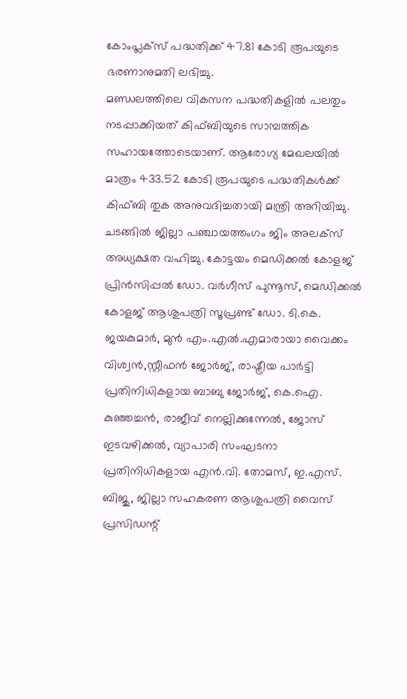കോംപ്ലക്സ് പദ്ധതിക്ക് 47.81 കോടി രൂപയുടെ ഭരണാനുമതി ലഭിച്ചു.
മണ്ഡലത്തിലെ വികസന പദ്ധതികളിൽ പലതും നടപ്പാക്കിയത് കിഫ്ബിയുടെ സാമ്പത്തിക സഹായത്തോടെയാണ്. ആരോഗ്യ മേഖലയിൽ മാത്രം 433.52 കോടി രൂപയുടെ പദ്ധതികൾക്ക് കിഫ്ബി തുക അനുവദിച്ചതായി മന്ത്രി അറിയിച്ചു.
ചടങ്ങിൽ ജില്ലാ പഞ്ചായത്തംഗം ജിം അലക്സ് അധ്യക്ഷത വഹിച്ചു. കോട്ടയം മെഡിക്കൽ കോളജ് പ്രിൻസിപ്പൽ ഡോ. വർഗീസ് പുന്നൂസ്, മെഡിക്കൽ കോളജ് ആശുപത്രി സൂപ്രണ്ട് ഡോ. ടി.കെ. ജയകുമാർ, മുൻ എം.എൽ.എമാരായാ വൈക്കം വിശ്വൻ,സ്റ്റീഫൻ ജോർജ്, രാഷ്ട്രീയ പാർട്ടി പ്രതിനിധികളായ ബാബു ജോർജ്, കെ.ഐ. കുഞ്ഞച്ചൻ, രാജീവ് നെല്ലിക്കുന്നേൽ, ജോസ് ഇടവഴിക്കൽ, വ്യാപാരി സംഘടനാ പ്രതിനിധികളായ എൻ.വി. തോമസ്, ഇ.എസ്. ബിജു, ജില്ലാ സഹകരണ ആശുപത്രി വൈസ് പ്രസിഡന്റ്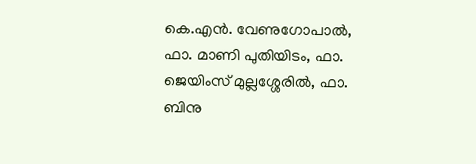കെ.എൻ. വേണുഗോപാൽ, ഫാ. മാണി പുതിയിടം, ഫാ. ജെയിംസ് മുല്ലശ്ശേരിൽ, ഫാ. ബിനു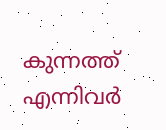കുന്നത്ത് എന്നിവർ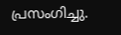പ്രസംഗിച്ചു.